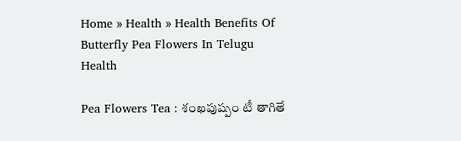Home » Health » Health Benefits Of Butterfly Pea Flowers In Telugu
Health

Pea Flowers Tea : శంఖపుష్పం టీ తాగితే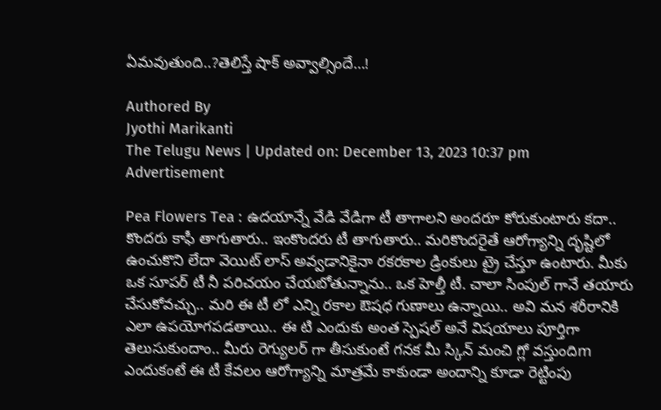ఏమవుతుంది..?తెలిస్తే షాక్ అవ్వాల్సిందే…!

Authored By
Jyothi Marikanti
The Telugu News | Updated on: December 13, 2023 10:37 pm
Advertisement

Pea Flowers Tea : ఉదయాన్నే వేడి వేడిగా టీ తాగాలని అందరూ కోరుకుంటారు కదా.. కొందరు కాఫీ తాగుతారు.. ఇంకొందరు టీ తాగుతారు.. మరికొందరైతే ఆరోగ్యాన్ని దృష్టిలో ఉంచుకొని లేదా వెయిట్ లాస్ అవ్వడానికైనా రకరకాల డ్రింకులు ట్రై చేస్తూ ఉంటారు. మీకు ఒక సూపర్ టీ నీ పరిచయం చేయబోతున్నాను.. ఒక హెల్తీ టీ. చాలా సింపుల్ గానే తయారు చేసుకోవచ్చు.. మరి ఈ టీ లో ఎన్ని రకాల ఔషధ గుణాలు ఉన్నాయి.. అవి మన శరీరానికి ఎలా ఉపయోగపడతాయి.. ఈ టి ఎందుకు అంత స్పెషల్ అనే విషయాలు పూర్తిగా తెలుసుకుందాం.. మీరు రెగ్యులర్ గా తీసుకుంటే గనక మీ స్కిన్ మంచి గ్లో వస్తుందిm ఎందుకంటే ఈ టీ కేవలం ఆరోగ్యాన్ని మాత్రమే కాకుండా అందాన్ని కూడా రెట్టింపు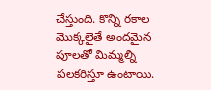చేస్తుంది. కొన్ని రకాల మొక్కలైతే అందమైన పూలతో మిమ్మల్ని పలకరిస్తూ ఉంటాయి.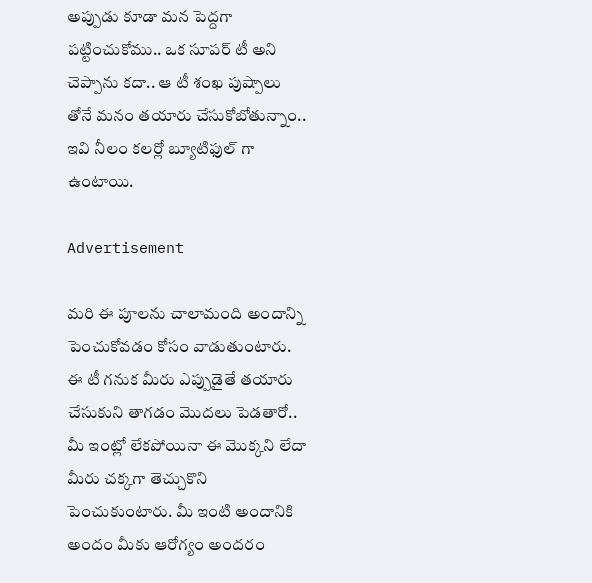అప్పుడు కూడా మన పెద్దగా పట్టించుకోము.. ఒక సూపర్ టీ అని చెప్పాను కదా.. ఆ టీ శంఖ పుష్పాలు తోనే మనం తయారు చేసుకోబోతున్నాం.. ఇవి నీలం కలర్లో బ్యూటిఫుల్ గా ఉంటాయి.

Advertisement

మరి ఈ పూలను చాలామంది అందాన్ని పెంచుకోవడం కోసం వాడుతుంటారు. ఈ టీ గనుక మీరు ఎప్పుడైతే తయారు చేసుకుని తాగడం మొదలు పెడతారో.. మీ ఇంట్లో లేకపోయినా ఈ మొక్కని లేదా మీరు చక్కగా తెచ్చుకొని పెంచుకుంటారు. మీ ఇంటి అందానికి అందం మీకు ఆరోగ్యం అందరం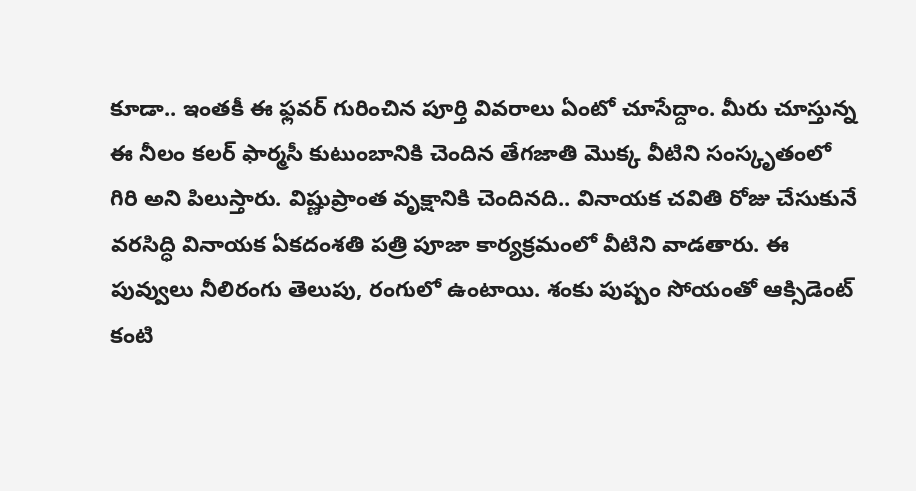కూడా.. ఇంతకీ ఈ ఫ్లవర్ గురించిన పూర్తి వివరాలు ఏంటో చూసేద్దాం. మీరు చూస్తున్న ఈ నీలం కలర్ ఫార్మసీ కుటుంబానికి చెందిన తేగజాతి మొక్క వీటిని సంస్కృతంలో గిరి అని పిలుస్తారు. విష్ణుప్రాంత వృక్షానికి చెందినది.. వినాయక చవితి రోజు చేసుకునే వరసిద్ధి వినాయక ఏకదంశతి పత్రి పూజా కార్యక్రమంలో వీటిని వాడతారు. ఈ పువ్వులు నీలిరంగు తెలుపు, రంగులో ఉంటాయి. శంకు పుష్పం సోయంతో ఆక్సిడెంట్ కంటి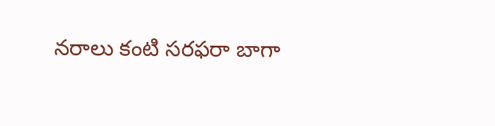నరాలు కంటి సరఫరా బాగా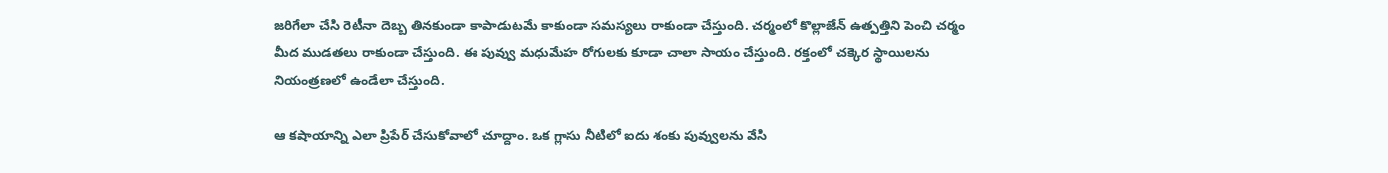జరిగేలా చేసి రెటీనా దెబ్బ తినకుండా కాపాడుటమే కాకుండా సమస్యలు రాకుండా చేస్తుంది. చర్మంలో కొల్లాజేన్ ఉత్పత్తిని పెంచి చర్మం మీద ముడతలు రాకుండా చేస్తుంది. ఈ పువ్వు మధుమేహ రోగులకు కూడా చాలా సాయం చేస్తుంది. రక్తంలో చక్కెర స్థాయిలను నియంత్రణలో ఉండేలా చేస్తుంది.

ఆ కషాయాన్ని ఎలా ప్రిపేర్ చేసుకోవాలో చూద్దాం. ఒక గ్లాసు నీటిలో ఐదు శంకు పువ్వులను వేసి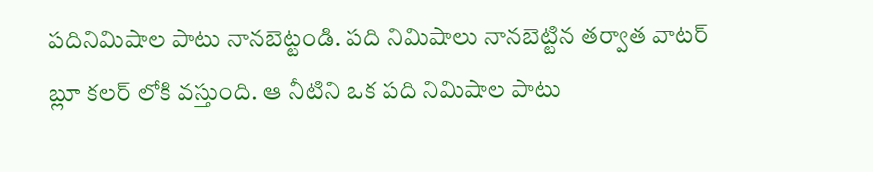పదినిమిషాల పాటు నానబెట్టండి. పది నిమిషాలు నానబెట్టిన తర్వాత వాటర్ బ్లూ కలర్ లోకి వస్తుంది. ఆ నీటిని ఒక పది నిమిషాల పాటు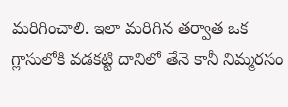మరిగించాలి. ఇలా మరిగిన తర్వాత ఒక గ్లాసులోకి వడకట్టి దానిలో తేనె కానీ నిమ్మరసం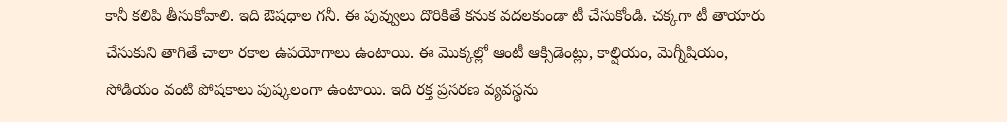కానీ కలిపి తీసుకోవాలి. ఇది ఔషధాల గనీ. ఈ పువ్వులు దొరికితే కనుక వదలకుండా టీ చేసుకోండి. చక్కగా టీ తాయారు చేసుకుని తాగితే చాలా రకాల ఉపయోగాలు ఉంటాయి. ఈ మొక్కల్లో ఆంటీ ఆక్సిడెంట్లు, కాల్షియం, మెగ్నీషియం, సోడియం వంటి పోషకాలు పుష్కలంగా ఉంటాయి. ఇది రక్త ప్రసరణ వ్యవస్థను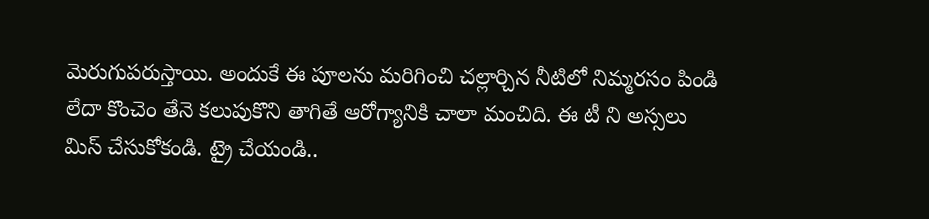మెరుగుపరుస్తాయి. అందుకే ఈ పూలను మరిగించి చల్లార్చిన నీటిలో నిమ్మరసం పిండి లేదా కొంచెం తేనె కలుపుకొని తాగితే ఆరోగ్యానికి చాలా మంచిది. ఈ టీ ని అస్సలు మిస్ చేసుకోకండి. ట్రై చేయండి..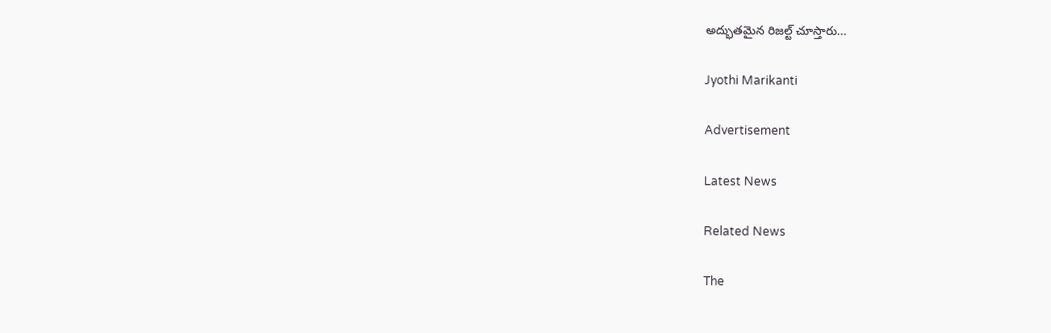అద్భుతమైన రిజల్ట్ చూస్తారు…

Jyothi Marikanti

Advertisement

Latest News

Related News

The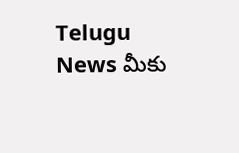Telugu News మీకు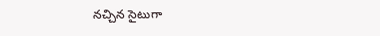నచ్చిన సైటుగా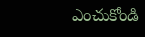ఎంచుకోండి